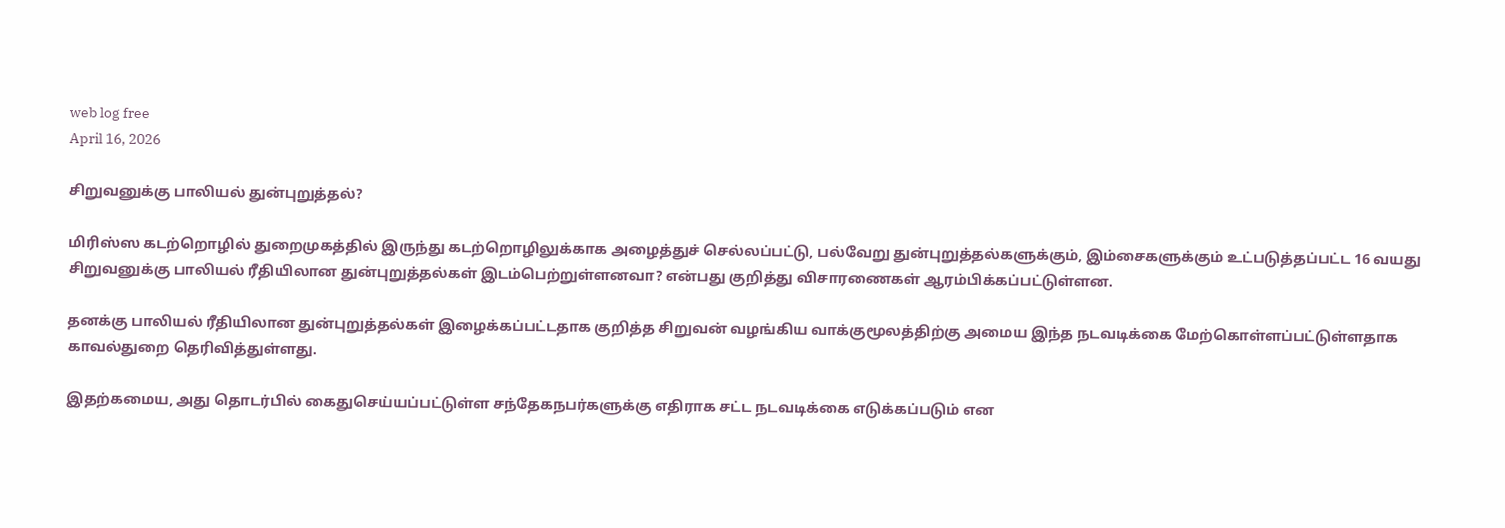web log free
April 16, 2026

சிறுவனுக்கு பாலியல் துன்புறுத்தல்?

மிரிஸ்ஸ கடற்றொழில் துறைமுகத்தில் இருந்து கடற்றொழிலுக்காக அழைத்துச் செல்லப்பட்டு, பல்வேறு துன்புறுத்தல்களுக்கும், இம்சைகளுக்கும் உட்படுத்தப்பட்ட 16 வயது சிறுவனுக்கு பாலியல் ரீதியிலான துன்புறுத்தல்கள் இடம்பெற்றுள்ளனவா? என்பது குறித்து விசாரணைகள் ஆரம்பிக்கப்பட்டுள்ளன.

தனக்கு பாலியல் ரீதியிலான துன்புறுத்தல்கள் இழைக்கப்பட்டதாக குறித்த சிறுவன் வழங்கிய வாக்குமூலத்திற்கு அமைய இந்த நடவடிக்கை மேற்கொள்ளப்பட்டுள்ளதாக காவல்துறை தெரிவித்துள்ளது.

இதற்கமைய, அது தொடர்பில் கைதுசெய்யப்பட்டுள்ள சந்தேகநபர்களுக்கு எதிராக சட்ட நடவடிக்கை எடுக்கப்படும் என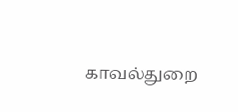காவல்துறை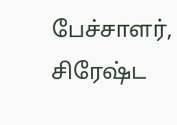பேச்சாளர், சிரேஷ்ட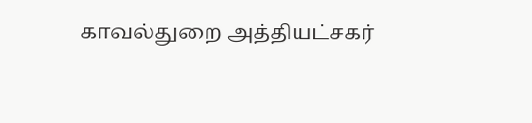காவல்துறை அத்தியட்சகர்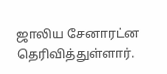ஜாலிய சேனாரட்ன தெரிவித்துள்ளார்.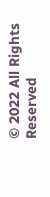© 2022 All Rights Reserved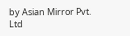by Asian Mirror Pvt. Ltd